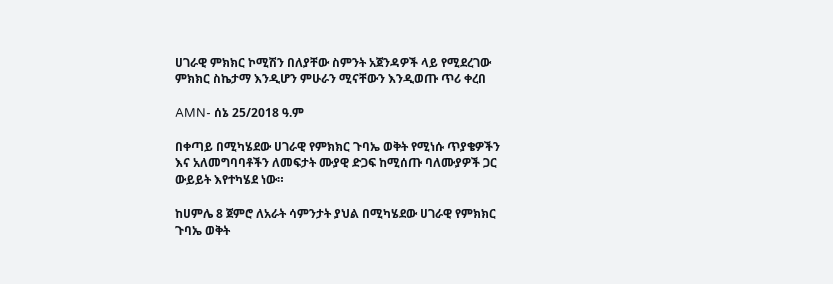ሀገራዊ ምክክር ኮሚሽን በለያቸው ስምንት አጀንዳዎች ላይ የሚደረገው ምክክር ስኬታማ እንዲሆን ምሁራን ሚናቸውን እንዲወጡ ጥሪ ቀረበ

AMN- ሰኔ 25/2018 ዓ.ም

በቀጣይ በሚካሄደው ሀገራዊ የምክክር ጉባኤ ወቅት የሚነሱ ጥያቄዎችን እና አለመግባባቶችን ለመፍታት ሙያዊ ድጋፍ ከሚሰጡ ባለሙያዎች ጋር ውይይት እየተካሄደ ነው።

ከሀምሌ 8 ጀምሮ ለአራት ሳምንታት ያህል በሚካሄደው ሀገራዊ የምክክር ጉባኤ ወቅት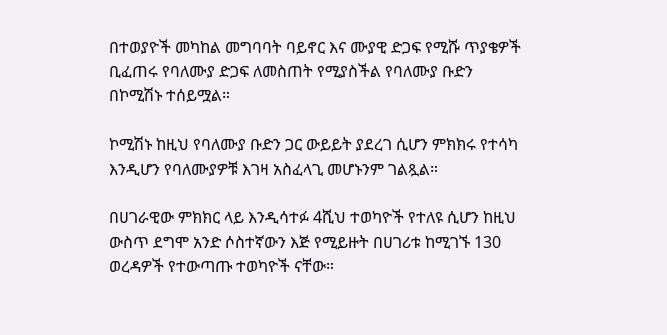በተወያዮች መካከል መግባባት ባይኖር እና ሙያዊ ድጋፍ የሚሹ ጥያቄዎች ቢፈጠሩ የባለሙያ ድጋፍ ለመስጠት የሚያስችል የባለሙያ ቡድን በኮሚሽኑ ተሰይሟል።

ኮሚሽኑ ከዚህ የባለሙያ ቡድን ጋር ውይይት ያደረገ ሲሆን ምክክሩ የተሳካ እንዲሆን የባለሙያዎቹ እገዛ አስፈላጊ መሆኑንም ገልጿል።

በሀገራዊው ምክክር ላይ እንዲሳተፉ 4ሺህ ተወካዮች የተለዩ ሲሆን ከዚህ ውስጥ ደግሞ አንድ ሶስተኛውን እጅ የሚይዙት በሀገሪቱ ከሚገኙ 130 ወረዳዎች የተውጣጡ ተወካዮች ናቸው።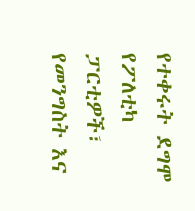የተቀሩት ደግሞ የፖለቲካ ፓርቲዎች፣ የመንግስት እና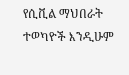የሲቪል ማህበራት ተወካዮች እንዲሁም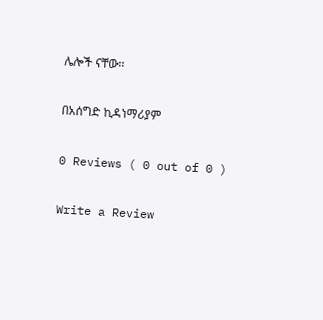ሌሎች ናቸው፡፡

በአሰግድ ኪዳነማሪያም

0 Reviews ( 0 out of 0 )

Write a Review